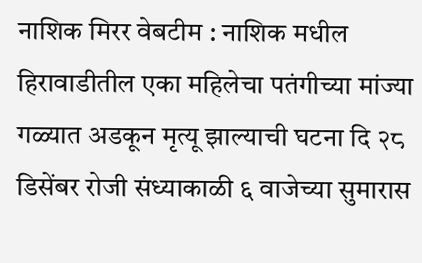नाशिक मिरर वेबटीम : नाशिक मधील हिरावाडीतील एका महिलेचा पतंगीच्या मांज्या गळ्यात अडकून मृत्यू झाल्याची घटना दि २८ डिसेंबर रोजी संध्याकाळी ६ वाजेच्या सुमारास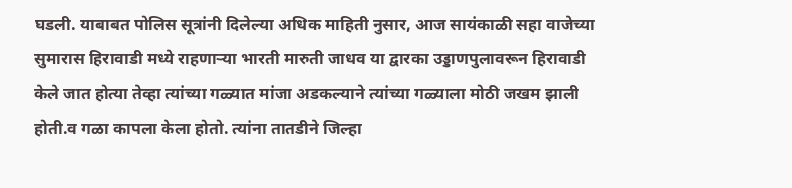घडली. याबाबत पोलिस सूत्रांनी दिलेल्या अधिक माहिती नुसार, आज सायंकाळी सहा वाजेच्या सुमारास हिरावाडी मध्ये राहणाऱ्या भारती मारुती जाधव या द्वारका उड्डाणपुलावरून हिरावाडी केले जात होत्या तेव्हा त्यांच्या गळ्यात मांजा अडकल्याने त्यांच्या गळ्याला मोठी जखम झाली होती.व गळा कापला केला होतो. त्यांना तातडीने जिल्हा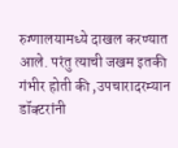रुग्णालयामध्ये दाखल करण्यात आले. परंतु त्याची जखम इतकी गंभीर होती की ,उपचारादरम्यान डॉक्टरांनी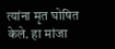त्यांना मृत घोषित केले. हा मांजा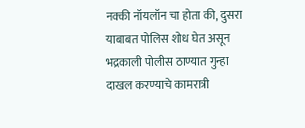नक्की नॉयलॉन चा होता की, दुसरा याबाबत पोलिस शोध घेत असून भद्रकाली पोलीस ठाण्यात गुन्हा दाखल करण्याचे कामरात्री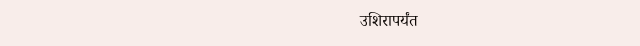उशिरापर्यंत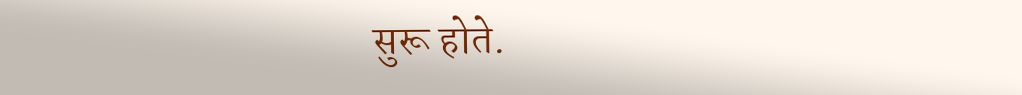सुरू होते.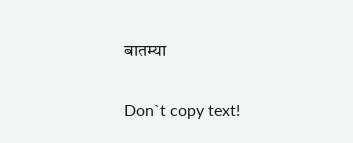बातम्या

Don`t copy text!